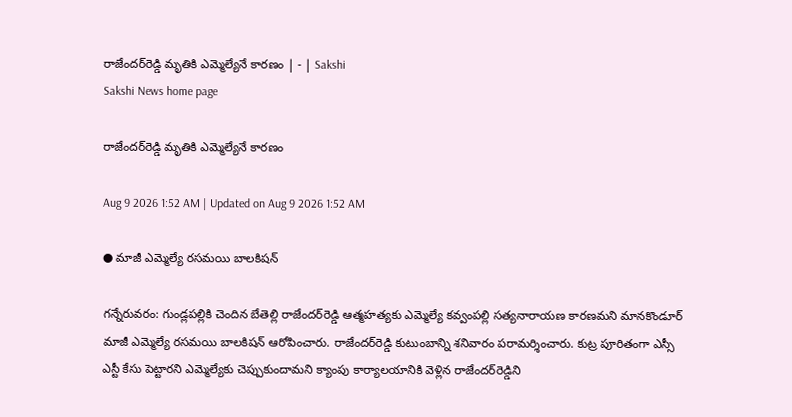రాజేందర్‌రెడ్డి మృతికి ఎమ్మెల్యేనే కారణం | - | Sakshi
Sakshi News home page

రాజేందర్‌రెడ్డి మృతికి ఎమ్మెల్యేనే కారణం

Aug 9 2026 1:52 AM | Updated on Aug 9 2026 1:52 AM

● మాజీ ఎమ్మెల్యే రసమయి బాలకిషన్‌

గన్నేరువరం: గుండ్లపల్లికి చెందిన బేతెల్లి రాజేందర్‌రెడ్డి ఆత్మహత్యకు ఎమ్మెల్యే కవ్వంపల్లి సత్యనారాయణ కారణమని మానకొండూర్‌ మాజీ ఎమ్మెల్యే రసమయి బాలకిషన్‌ ఆరోపించారు. రాజేందర్‌రెడ్డి కుటుంబాన్ని శనివారం పరామర్శించారు. కుట్ర పూరితంగా ఎస్సీ ఎస్టీ కేసు పెట్టారని ఎమ్మెల్యేకు చెప్పుకుందామని క్యాంపు కార్యాలయానికి వెళ్లిన రాజేందర్‌రెడ్డిని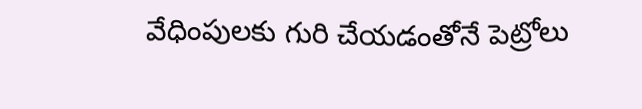వేధింపులకు గురి చేయడంతోనే పెట్రోలు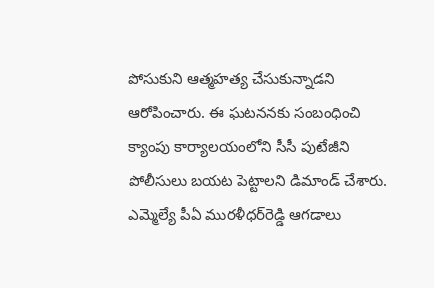పోసుకుని ఆత్మహత్య చేసుకున్నాడని ఆరోపించారు. ఈ ఘటననకు సంబంధించి క్యాంపు కార్యాలయంలోని సీసీ పుటేజీని పోలీసులు బయట పెట్టాలని డిమాండ్‌ చేశారు. ఎమ్మెల్యే పీఏ మురళీధర్‌రెడ్డి ఆగడాలు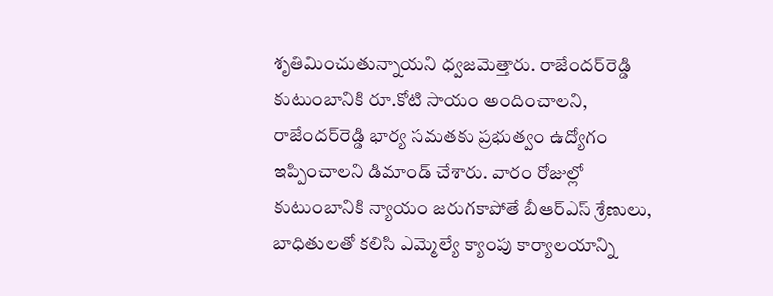శృతిమించుతున్నాయని ధ్వజమెత్తారు. రాజేందర్‌రెడ్డి కుటుంబానికి రూ.కోటి సాయం అందించాలని, రాజేందర్‌రెడ్డి భార్య సమతకు ప్రభుత్వం ఉద్యోగం ఇప్పించాలని డిమాండ్‌ చేశారు. వారం రోజుల్లో కుటుంబానికి న్యాయం జరుగకాపోతే బీఆర్‌ఎస్‌ శ్రేణులు, బాధితులతో కలిసి ఎమ్మెల్యే క్యాంపు కార్యాలయాన్ని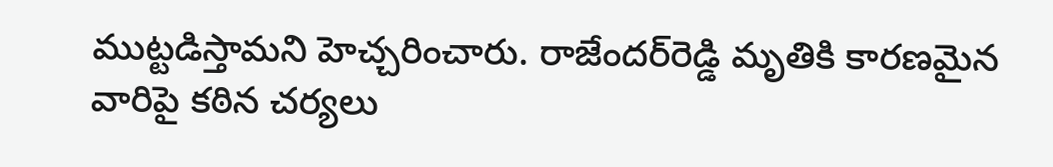ముట్టడిస్తామని హెచ్చరించారు. రాజేందర్‌రెడ్డి మృతికి కారణమైన వారిపై కఠిన చర్యలు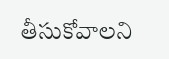తీసుకోవాలని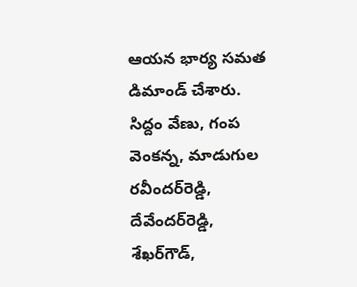ఆయన భార్య సమత డిమాండ్‌ చేశారు. సిద్దం వేణు, గంప వెంకన్న, మాడుగుల రవీందర్‌రెడ్డి, దేవేందర్‌రెడ్డి, శేఖర్‌గౌడ్‌,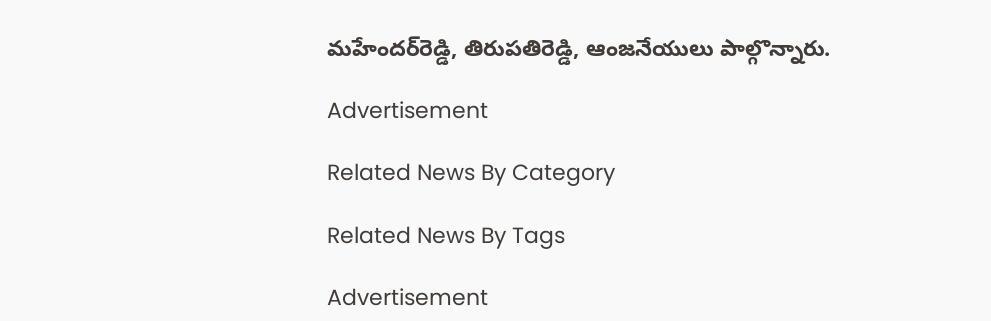మహేందర్‌రెడ్డి, తిరుపతిరెడ్డి, ఆంజనేయులు పాల్గొన్నారు.

Advertisement

Related News By Category

Related News By Tags

Advertisement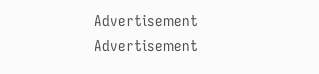Advertisement
Advertisement